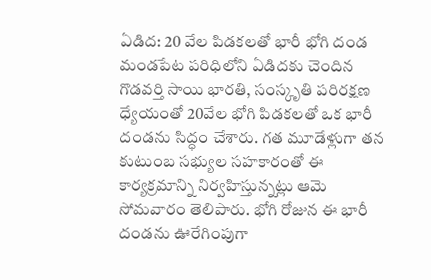ఏడిద: 20 వేల పిడకలతో భారీ భోగి దండ
మండపేట పరిధిలోని ఏడిదకు చెందిన గొడవర్తి సాయి భారతి, సంస్కృతి పరిరక్షణ ధ్యేయంతో 20వేల భోగి పిడకలతో ఒక భారీ దండను సిద్ధం చేశారు. గత మూడేళ్లుగా తన కుటుంబ సభ్యుల సహకారంతో ఈ కార్యక్రమాన్ని నిర్వహిస్తున్నట్లు ఆమె సోమవారం తెలిపారు. భోగి రోజున ఈ భారీ దండను ఊరేగింపుగా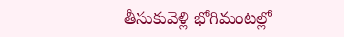తీసుకువెళ్లి భోగిమంటల్లో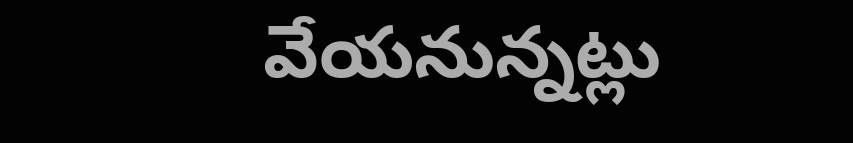వేయనున్నట్లు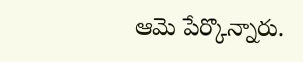ఆమె పేర్కొన్నారు.